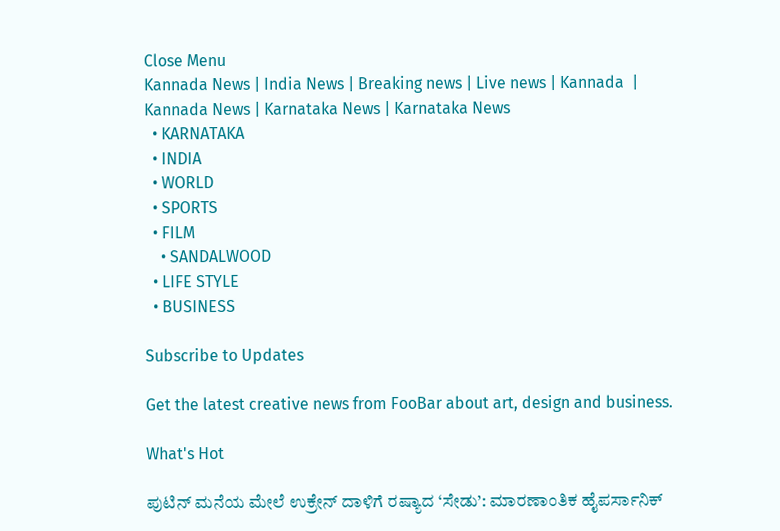Close Menu
Kannada News | India News | Breaking news | Live news | Kannada  | Kannada News | Karnataka News | Karnataka News
  • KARNATAKA
  • INDIA
  • WORLD
  • SPORTS
  • FILM
    • SANDALWOOD
  • LIFE STYLE
  • BUSINESS

Subscribe to Updates

Get the latest creative news from FooBar about art, design and business.

What's Hot

ಪುಟಿನ್ ಮನೆಯ ಮೇಲೆ ಉಕ್ರೇನ್ ದಾಳಿಗೆ ರಷ್ಯಾದ ‘ಸೇಡು’: ಮಾರಣಾಂತಿಕ ಹೈಪರ್ಸಾನಿಕ್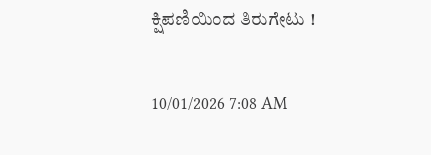ಕ್ಷಿಪಣಿಯಿಂದ ತಿರುಗೇಟು !

10/01/2026 7:08 AM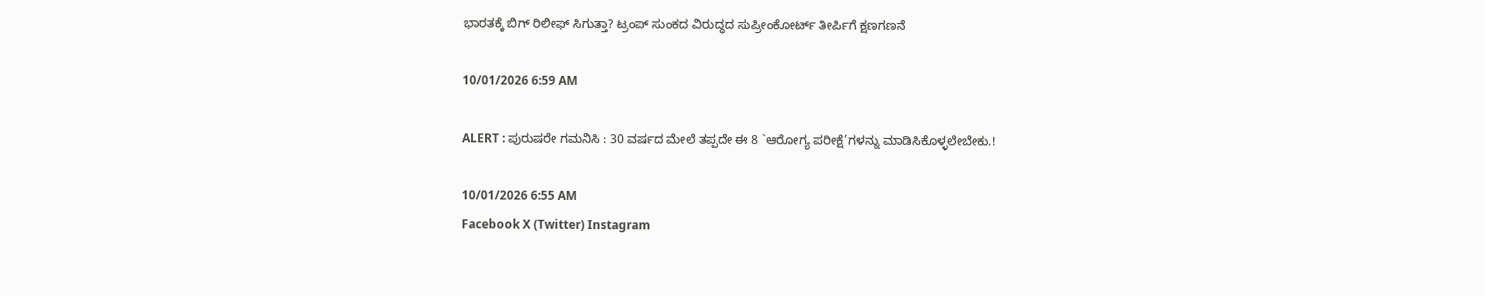ಭಾರತಕ್ಕೆ ಬಿಗ್ ರಿಲೀಫ್ ಸಿಗುತ್ತಾ? ಟ್ರಂಪ್ ಸುಂಕದ ವಿರುದ್ಧದ ಸುಪ್ರೀಂಕೋರ್ಟ್ ತೀರ್ಪಿಗೆ ಕ್ಷಣಗಣನೆ

10/01/2026 6:59 AM

ALERT : ಪುರುಷರೇ ಗಮನಿಸಿ : 30 ವರ್ಷದ ಮೇಲೆ ತಪ್ಪದೇ ಈ 8 `ಆರೋಗ್ಯ ಪರೀಕ್ಷೆ’ಗಳನ್ನು ಮಾಡಿಸಿಕೊಳ್ಳಲೇಬೇಕು.!

10/01/2026 6:55 AM
Facebook X (Twitter) Instagram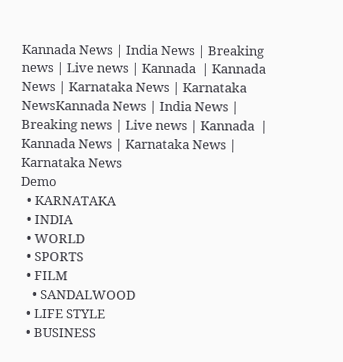Kannada News | India News | Breaking news | Live news | Kannada  | Kannada News | Karnataka News | Karnataka NewsKannada News | India News | Breaking news | Live news | Kannada  | Kannada News | Karnataka News | Karnataka News
Demo
  • KARNATAKA
  • INDIA
  • WORLD
  • SPORTS
  • FILM
    • SANDALWOOD
  • LIFE STYLE
  • BUSINESS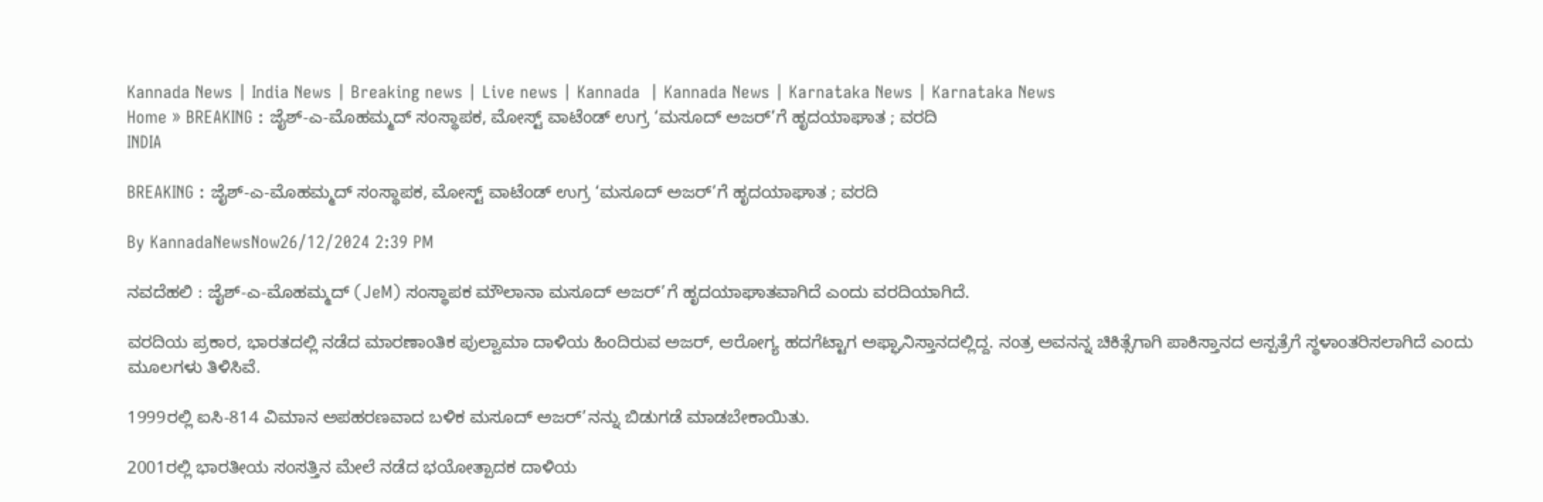Kannada News | India News | Breaking news | Live news | Kannada  | Kannada News | Karnataka News | Karnataka News
Home » BREAKING : ಜೈಶ್-ಎ-ಮೊಹಮ್ಮದ್ ಸಂಸ್ಥಾಪಕ, ಮೋಸ್ಟ್ ವಾಟೆಂಡ್ ಉಗ್ರ ‘ಮಸೂದ್ ಅಜರ್’ಗೆ ಹೃದಯಾಘಾತ ; ವರದಿ
INDIA

BREAKING : ಜೈಶ್-ಎ-ಮೊಹಮ್ಮದ್ ಸಂಸ್ಥಾಪಕ, ಮೋಸ್ಟ್ ವಾಟೆಂಡ್ ಉಗ್ರ ‘ಮಸೂದ್ ಅಜರ್’ಗೆ ಹೃದಯಾಘಾತ ; ವರದಿ

By KannadaNewsNow26/12/2024 2:39 PM

ನವದೆಹಲಿ : ಜೈಶ್-ಎ-ಮೊಹಮ್ಮದ್ (JeM) ಸಂಸ್ಥಾಪಕ ಮೌಲಾನಾ ಮಸೂದ್ ಅಜರ್’ಗೆ ಹೃದಯಾಘಾತವಾಗಿದೆ ಎಂದು ವರದಿಯಾಗಿದೆ.

ವರದಿಯ ಪ್ರಕಾರ, ಭಾರತದಲ್ಲಿ ನಡೆದ ಮಾರಣಾಂತಿಕ ಪುಲ್ವಾಮಾ ದಾಳಿಯ ಹಿಂದಿರುವ ಅಜರ್, ಆರೋಗ್ಯ ಹದಗೆಟ್ಟಾಗ ಅಫ್ಘಾನಿಸ್ತಾನದಲ್ಲಿದ್ದ. ನಂತ್ರ ಅವನನ್ನ ಚಿಕಿತ್ಸೆಗಾಗಿ ಪಾಕಿಸ್ತಾನದ ಆಸ್ಪತ್ರೆಗೆ ಸ್ಥಳಾಂತರಿಸಲಾಗಿದೆ ಎಂದು ಮೂಲಗಳು ತಿಳಿಸಿವೆ.

1999ರಲ್ಲಿ ಐಸಿ-814 ವಿಮಾನ ಅಪಹರಣವಾದ ಬಳಿಕ ಮಸೂದ್ ಅಜರ್’ನನ್ನು ಬಿಡುಗಡೆ ಮಾಡಬೇಕಾಯಿತು.

2001ರಲ್ಲಿ ಭಾರತೀಯ ಸಂಸತ್ತಿನ ಮೇಲೆ ನಡೆದ ಭಯೋತ್ಪಾದಕ ದಾಳಿಯ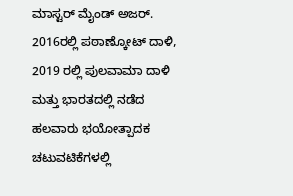ಮಾಸ್ಟರ್ ಮೈಂಡ್ ಅಜರ್. 2016ರಲ್ಲಿ ಪಠಾಣ್ಕೋಟ್ ದಾಳಿ, 2019 ರಲ್ಲಿ ಪುಲವಾಮಾ ದಾಳಿ ಮತ್ತು ಭಾರತದಲ್ಲಿ ನಡೆದ ಹಲವಾರು ಭಯೋತ್ಪಾದಕ ಚಟುವಟಿಕೆಗಳಲ್ಲಿ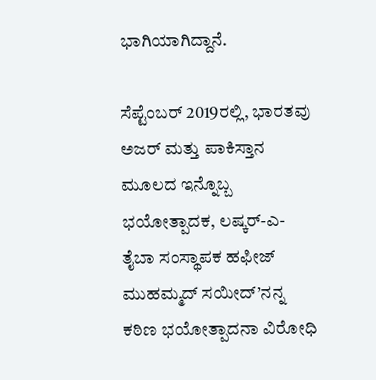ಭಾಗಿಯಾಗಿದ್ದಾನೆ.

ಸೆಪ್ಟೆಂಬರ್ 2019ರಲ್ಲಿ, ಭಾರತವು ಅಜರ್ ಮತ್ತು ಪಾಕಿಸ್ತಾನ ಮೂಲದ ಇನ್ನೊಬ್ಬ ಭಯೋತ್ಪಾದಕ, ಲಷ್ಕರ್-ಎ-ತೈಬಾ ಸಂಸ್ಥಾಪಕ ಹಫೀಜ್ ಮುಹಮ್ಮದ್ ಸಯೀದ್’ನನ್ನ ಕಠಿಣ ಭಯೋತ್ಪಾದನಾ ವಿರೋಧಿ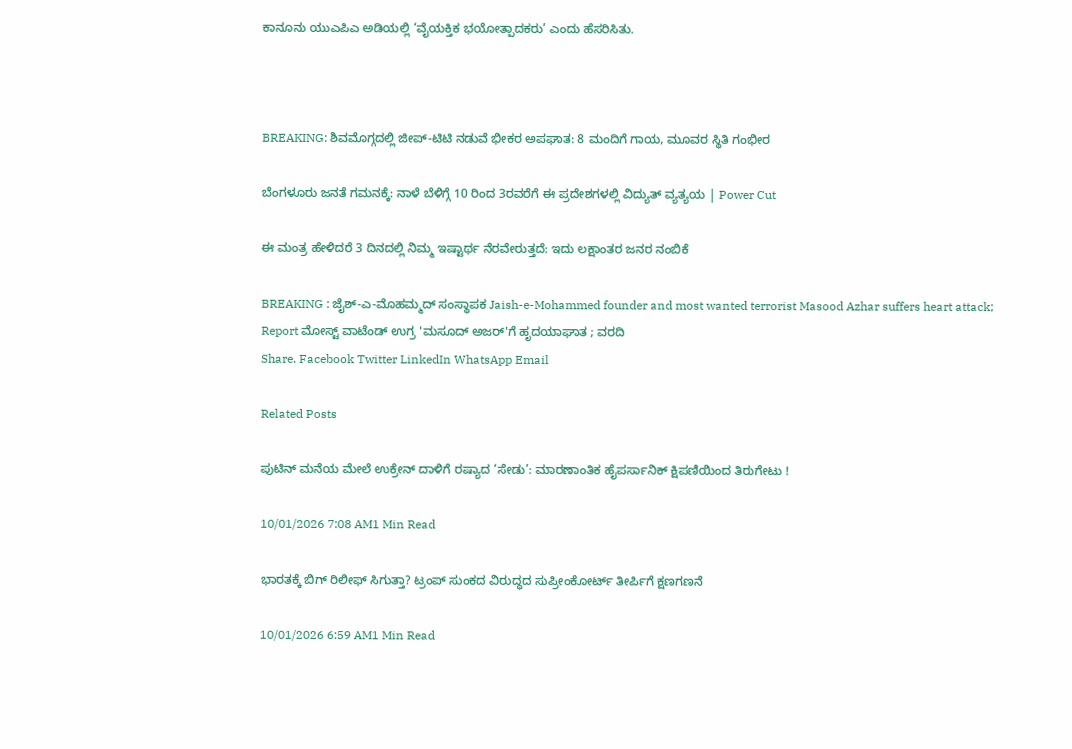ಕಾನೂನು ಯುಎಪಿಎ ಅಡಿಯಲ್ಲಿ ‘ವೈಯಕ್ತಿಕ ಭಯೋತ್ಪಾದಕರು’ ಎಂದು ಹೆಸರಿಸಿತು.



BREAKING: ಶಿವಮೊಗ್ಗದಲ್ಲಿ ಜೀಪ್-ಟಿಟಿ ನಡುವೆ ಭೀಕರ ಅಪಘಾತ: 8 ಮಂದಿಗೆ ಗಾಯ, ಮೂವರ ಸ್ಥಿತಿ ಗಂಭೀರ

ಬೆಂಗಳೂರು ಜನತೆ ಗಮನಕ್ಕೆ: ನಾಳೆ ಬೆಳಿಗ್ಗೆ 10 ರಿಂದ 3ರವರೆಗೆ ಈ ಪ್ರದೇಶಗಳಲ್ಲಿ ವಿದ್ಯುತ್ ವ್ಯತ್ಯಯ | Power Cut

ಈ ಮಂತ್ರ ಹೇಳಿದರೆ 3 ದಿನದಲ್ಲಿ ನಿಮ್ಮ ಇಷ್ಟಾರ್ಥ ನೆರವೇರುತ್ತದೆ: ಇದು ಲಕ್ಷಾಂತರ ಜನರ ನಂಬಿಕೆ

BREAKING : ಜೈಶ್-ಎ-ಮೊಹಮ್ಮದ್ ಸಂಸ್ಥಾಪಕ Jaish-e-Mohammed founder and most wanted terrorist Masood Azhar suffers heart attack; Report ಮೋಸ್ಟ್ ವಾಟೆಂಡ್ ಉಗ್ರ 'ಮಸೂದ್ ಅಜರ್'ಗೆ ಹೃದಯಾಘಾತ ; ವರದಿ
Share. Facebook Twitter LinkedIn WhatsApp Email

Related Posts

ಪುಟಿನ್ ಮನೆಯ ಮೇಲೆ ಉಕ್ರೇನ್ ದಾಳಿಗೆ ರಷ್ಯಾದ ‘ಸೇಡು’: ಮಾರಣಾಂತಿಕ ಹೈಪರ್ಸಾನಿಕ್ ಕ್ಷಿಪಣಿಯಿಂದ ತಿರುಗೇಟು !

10/01/2026 7:08 AM1 Min Read

ಭಾರತಕ್ಕೆ ಬಿಗ್ ರಿಲೀಫ್ ಸಿಗುತ್ತಾ? ಟ್ರಂಪ್ ಸುಂಕದ ವಿರುದ್ಧದ ಸುಪ್ರೀಂಕೋರ್ಟ್ ತೀರ್ಪಿಗೆ ಕ್ಷಣಗಣನೆ

10/01/2026 6:59 AM1 Min Read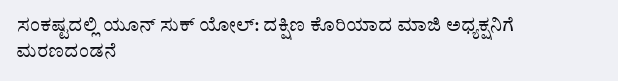ಸಂಕಷ್ಟದಲ್ಲಿ ಯೂನ್ ಸುಕ್ ಯೋಲ್: ದಕ್ಷಿಣ ಕೊರಿಯಾದ ಮಾಜಿ ಅಧ್ಯಕ್ಷನಿಗೆ ಮರಣದಂಡನೆ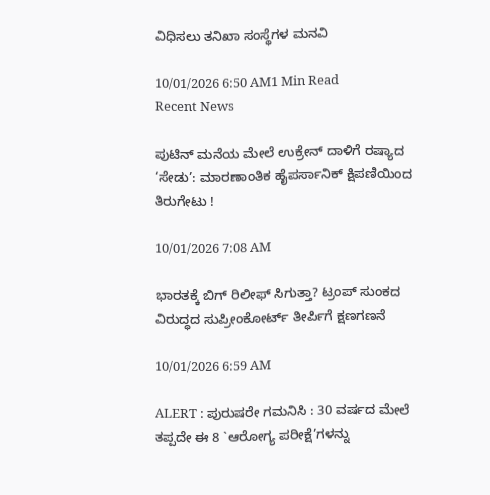ವಿಧಿಸಲು ತನಿಖಾ ಸಂಸ್ಥೆಗಳ ಮನವಿ

10/01/2026 6:50 AM1 Min Read
Recent News

ಪುಟಿನ್ ಮನೆಯ ಮೇಲೆ ಉಕ್ರೇನ್ ದಾಳಿಗೆ ರಷ್ಯಾದ ‘ಸೇಡು’: ಮಾರಣಾಂತಿಕ ಹೈಪರ್ಸಾನಿಕ್ ಕ್ಷಿಪಣಿಯಿಂದ ತಿರುಗೇಟು !

10/01/2026 7:08 AM

ಭಾರತಕ್ಕೆ ಬಿಗ್ ರಿಲೀಫ್ ಸಿಗುತ್ತಾ? ಟ್ರಂಪ್ ಸುಂಕದ ವಿರುದ್ಧದ ಸುಪ್ರೀಂಕೋರ್ಟ್ ತೀರ್ಪಿಗೆ ಕ್ಷಣಗಣನೆ

10/01/2026 6:59 AM

ALERT : ಪುರುಷರೇ ಗಮನಿಸಿ : 30 ವರ್ಷದ ಮೇಲೆ ತಪ್ಪದೇ ಈ 8 `ಆರೋಗ್ಯ ಪರೀಕ್ಷೆ’ಗಳನ್ನು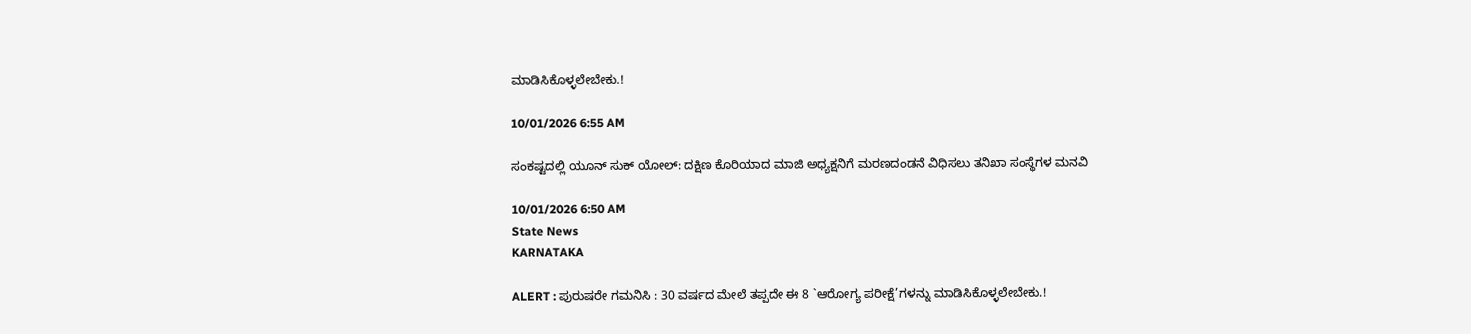ಮಾಡಿಸಿಕೊಳ್ಳಲೇಬೇಕು.!

10/01/2026 6:55 AM

ಸಂಕಷ್ಟದಲ್ಲಿ ಯೂನ್ ಸುಕ್ ಯೋಲ್: ದಕ್ಷಿಣ ಕೊರಿಯಾದ ಮಾಜಿ ಅಧ್ಯಕ್ಷನಿಗೆ ಮರಣದಂಡನೆ ವಿಧಿಸಲು ತನಿಖಾ ಸಂಸ್ಥೆಗಳ ಮನವಿ

10/01/2026 6:50 AM
State News
KARNATAKA

ALERT : ಪುರುಷರೇ ಗಮನಿಸಿ : 30 ವರ್ಷದ ಮೇಲೆ ತಪ್ಪದೇ ಈ 8 `ಆರೋಗ್ಯ ಪರೀಕ್ಷೆ’ಗಳನ್ನು ಮಾಡಿಸಿಕೊಳ್ಳಲೇಬೇಕು.!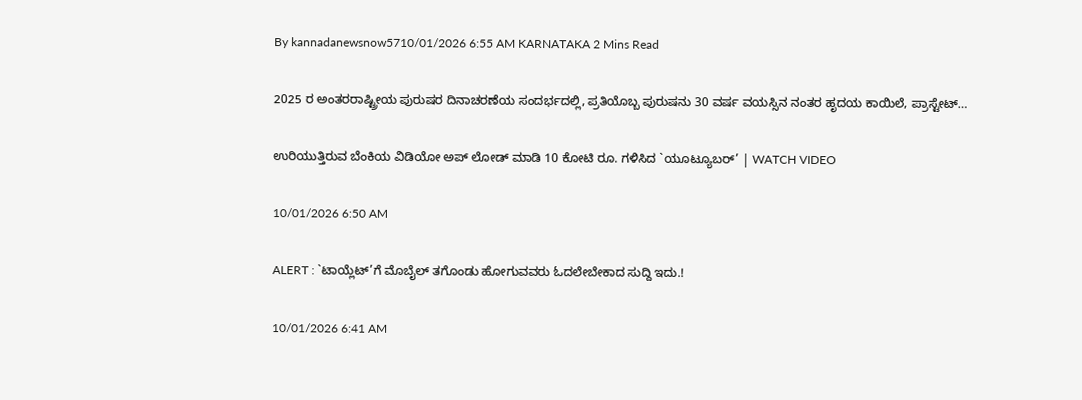By kannadanewsnow5710/01/2026 6:55 AM KARNATAKA 2 Mins Read

2025 ರ ಅಂತರರಾಷ್ಟ್ರೀಯ ಪುರುಷರ ದಿನಾಚರಣೆಯ ಸಂದರ್ಭದಲ್ಲಿ, ಪ್ರತಿಯೊಬ್ಬ ಪುರುಷನು 30 ವರ್ಷ ವಯಸ್ಸಿನ ನಂತರ ಹೃದಯ ಕಾಯಿಲೆ, ಪ್ರಾಸ್ಟೇಟ್…

ಉರಿಯುತ್ತಿರುವ ಬೆಂಕಿಯ ವಿಡಿಯೋ ಅಪ್ ಲೋಡ್ ಮಾಡಿ 10 ಕೋಟಿ ರೂ. ಗಳಿಸಿದ `ಯೂಟ್ಯೂಬರ್’ | WATCH VIDEO

10/01/2026 6:50 AM

ALERT : `ಟಾಯ್ಲೆಟ್’ಗೆ ಮೊಬೈಲ್ ತಗೊಂಡು ಹೋಗುವವರು ಓದಲೇಬೇಕಾದ ಸುದ್ದಿ ಇದು.!

10/01/2026 6:41 AM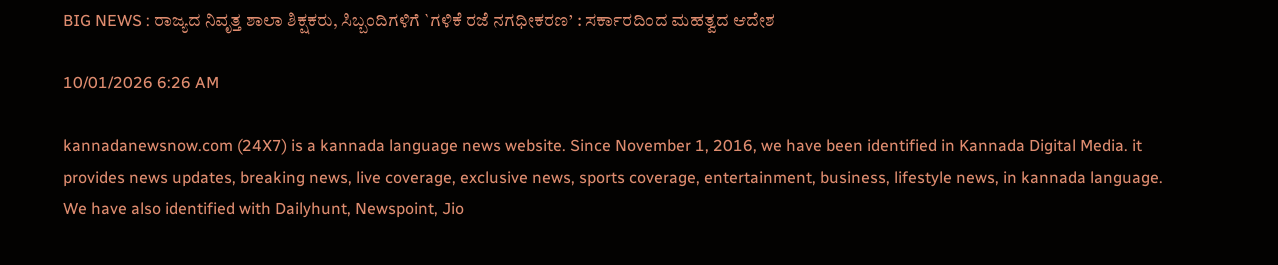BIG NEWS : ರಾಜ್ಯದ ನಿವೃತ್ತ ಶಾಲಾ ಶಿಕ್ಷಕರು, ಸಿಬ್ಬಂದಿಗಳಿಗೆ `ಗಳಿಕೆ ರಜೆ ನಗಧೀಕರಣ’ : ಸರ್ಕಾರದಿಂದ ಮಹತ್ವದ ಆದೇಶ

10/01/2026 6:26 AM

kannadanewsnow.com (24X7) is a kannada language news website. Since November 1, 2016, we have been identified in Kannada Digital Media. it provides news updates, breaking news, live coverage, exclusive news, sports coverage, entertainment, business, lifestyle news, in kannada language. We have also identified with Dailyhunt, Newspoint, Jio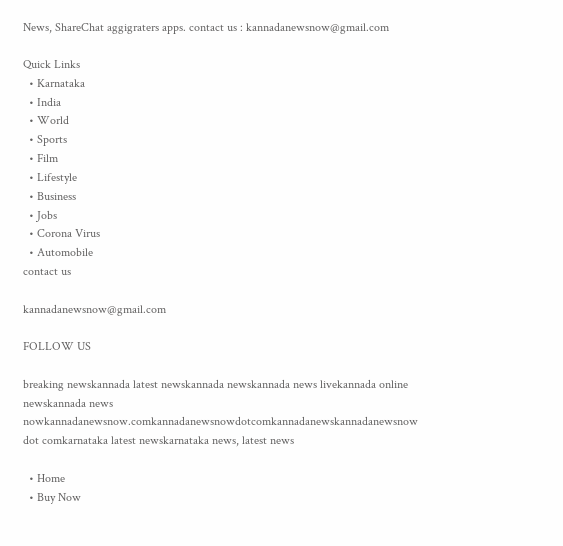News, ShareChat aggigraters apps. contact us : kannadanewsnow@gmail.com

Quick Links
  • Karnataka
  • India
  • World
  • Sports
  • Film
  • Lifestyle
  • Business
  • Jobs
  • Corona Virus
  • Automobile
contact us

kannadanewsnow@gmail.com

FOLLOW US

breaking newskannada latest newskannada newskannada news livekannada online newskannada news nowkannadanewsnow.comkannadanewsnowdotcomkannadanewskannadanewsnow dot comkarnataka latest newskarnataka news, latest news

  • Home
  • Buy Now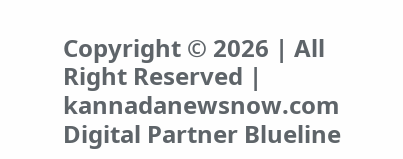Copyright © 2026 | All Right Reserved | kannadanewsnow.com
Digital Partner Blueline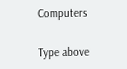Computers

Type above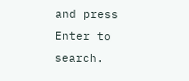and press Enter to search.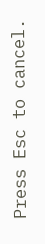Press Esc to cancel.